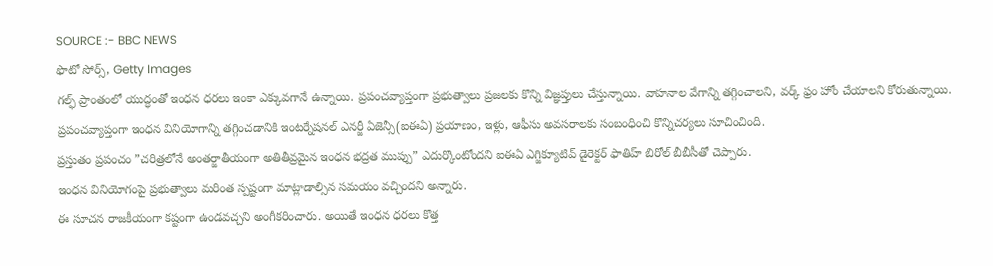SOURCE :- BBC NEWS
ఫొటో సోర్స్, Getty Images
గల్ఫ్ ప్రాంతంలో యుద్ధంతో ఇంధన ధరలు ఇంకా ఎక్కువగానే ఉన్నాయి. ప్రపంచవ్యాప్తంగా ప్రభుత్వాలు ప్రజలకు కొన్ని విజ్ఞప్తులు చేస్తున్నాయి. వాహనాల వేగాన్ని తగ్గించాలని, వర్క్ ఫ్రం హోం చేయాలని కోరుతున్నాయి.
ప్రపంచవ్యాప్తంగా ఇంధన వినియోగాన్ని తగ్గించడానికి ఇంటర్నేషనల్ ఎనర్జీ ఏజెన్సీ(ఐఈఏ) ప్రయాణం, ఇళ్లు, ఆఫీసు అవసరాలకు సంబంధించి కొన్నిచర్యలు సూచించింది.
ప్రస్తుతం ప్రపంచం ”చరిత్రలోనే అంతర్జాతీయంగా అతితీవ్రమైన ఇంధన భద్రత ముప్పు” ఎదుర్కొంటోందని ఐఈఏ ఎగ్జిక్యూటివ్ డైరెక్టర్ ఫాతిహ్ బిరోల్ బీబీసీతో చెప్పారు.
ఇంధన వినియోగంపై ప్రభుత్వాలు మరింత స్పష్టంగా మాట్లాడాల్సిన సమయం వచ్చిందని అన్నారు.
ఈ సూచన రాజకీయంగా కష్టంగా ఉండవచ్చని అంగీకరించారు. అయితే ఇంధన ధరలు కొత్త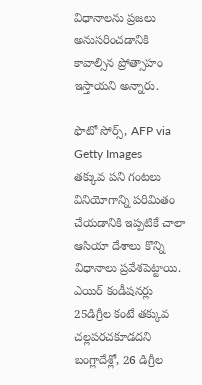విధానాలను ప్రజలు అనుసరించడానికి కావాల్సిన ప్రోత్సాహం ఇస్తాయని అన్నారు.

ఫొటో సోర్స్, AFP via Getty Images
తక్కువ పని గంటలు
వినియోగాన్ని పరిమితం చేయడానికి ఇప్పటికే చాలా ఆసియా దేశాలు కొన్ని విధానాలు ప్రవేశపెట్టాయి. ఎయిర్ కండీషనర్లు 25డిగ్రీల కంటే తక్కువ చల్లపరచకూడదని బంగ్లాదేశ్లో, 26 డిగ్రీల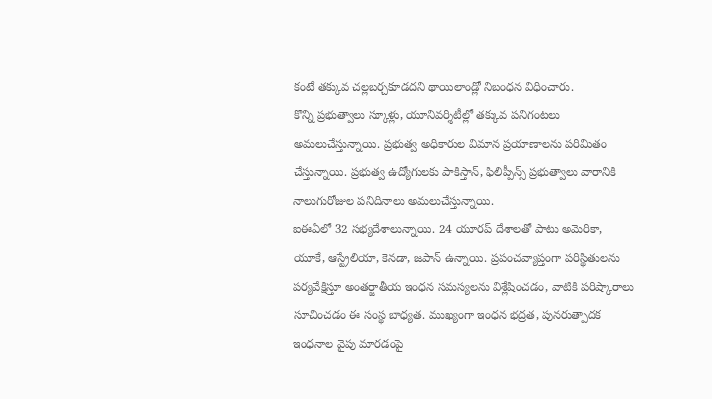కంటే తక్కువ చల్లబర్చకూడదని థాయిలాండ్లో నిబంధన విధించారు.
కొన్ని ప్రభుత్వాలు స్కూళ్లు, యూనివర్శిటీల్లో తక్కువ పనిగంటలు అమలుచేస్తున్నాయి. ప్రభుత్వ అధికారుల విమాన ప్రయాణాలను పరిమితం చేస్తున్నాయి. ప్రభుత్వ ఉద్యోగులకు పాకిస్తాన్, ఫిలిప్పీన్స్ ప్రభుత్వాలు వారానికి నాలుగురోజుల పనిదినాలు అమలుచేస్తున్నాయి.
ఐఈఏలో 32 సభ్యదేశాలున్నాయి. 24 యూరప్ దేశాలతో పాటు అమెరికా, యూకే, ఆస్ట్రేలియా, కెనడా, జపాన్ ఉన్నాయి. ప్రపంచవ్యాప్తంగా పరిస్థితులను పర్యవేక్షిస్తూ అంతర్జాతీయ ఇంధన సమస్యలను విశ్లేషించడం, వాటికి పరిష్కారాలు సూచించడం ఈ సంస్థ బాధ్యత. ముఖ్యంగా ఇంధన భద్రత, పునరుత్పాదక ఇంధనాల వైపు మారడంపై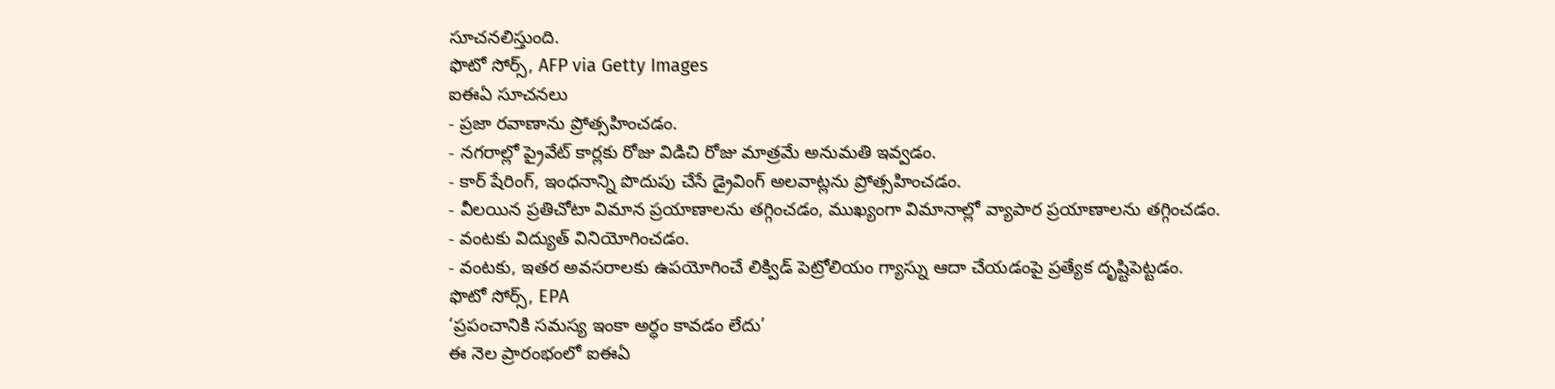సూచనలిస్తుంది.
ఫొటో సోర్స్, AFP via Getty Images
ఐఈఏ సూచనలు
- ప్రజా రవాణాను ప్రోత్సహించడం.
- నగరాల్లో ప్రైవేట్ కార్లకు రోజు విడిచి రోజు మాత్రమే అనుమతి ఇవ్వడం.
- కార్ షేరింగ్, ఇంధనాన్ని పొదుపు చేసే డ్రైవింగ్ అలవాట్లను ప్రోత్సహించడం.
- వీలయిన ప్రతిచోటా విమాన ప్రయాణాలను తగ్గించడం, ముఖ్యంగా విమానాల్లో వ్యాపార ప్రయాణాలను తగ్గించడం.
- వంటకు విద్యుత్ వినియోగించడం.
- వంటకు, ఇతర అవసరాలకు ఉపయోగించే లిక్విడ్ పెట్రోలియం గ్యాస్ను ఆదా చేయడంపై ప్రత్యేక దృష్టిపెట్టడం.
ఫొటో సోర్స్, EPA
‘ప్రపంచానికి సమస్య ఇంకా అర్ధం కావడం లేదు’
ఈ నెల ప్రారంభంలో ఐఈఏ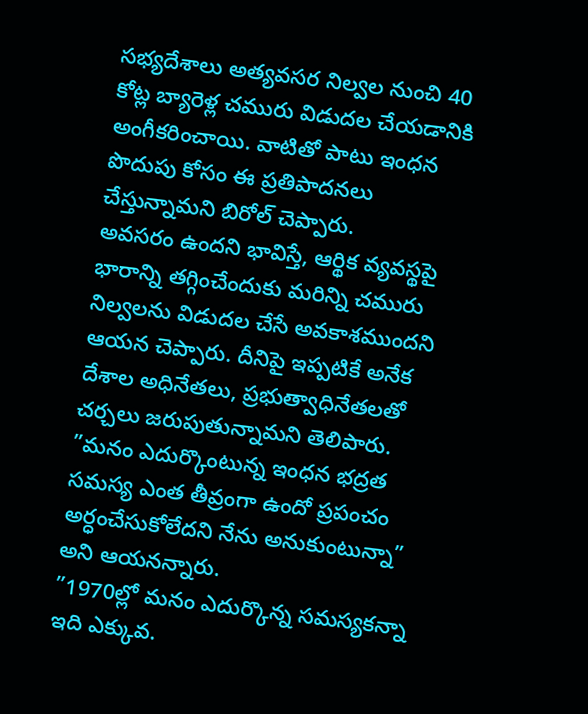సభ్యదేశాలు అత్యవసర నిల్వల నుంచి 40 కోట్ల బ్యారెళ్ల చమురు విడుదల చేయడానికి అంగీకరించాయి. వాటితో పాటు ఇంధన పొదుపు కోసం ఈ ప్రతిపాదనలు చేస్తున్నామని బిరోల్ చెప్పారు.
అవసరం ఉందని భావిస్తే, ఆర్థిక వ్యవస్థపై భారాన్ని తగ్గించేందుకు మరిన్ని చమురు నిల్వలను విడుదల చేసే అవకాశముందని ఆయన చెప్పారు. దీనిపై ఇప్పటికే అనేక దేశాల అధినేతలు, ప్రభుత్వాధినేతలతో చర్చలు జరుపుతున్నామని తెలిపారు.
”మనం ఎదుర్కొంటున్న ఇంధన భద్రత సమస్య ఎంత తీవ్రంగా ఉందో ప్రపంచం అర్ధంచేసుకోలేదని నేను అనుకుంటున్నా” అని ఆయనన్నారు.
”1970ల్లో మనం ఎదుర్కొన్న సమస్యకన్నా ఇది ఎక్కువ.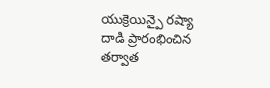యుక్రెయిన్పై రష్యా దాడి ప్రారంభించిన తర్వాత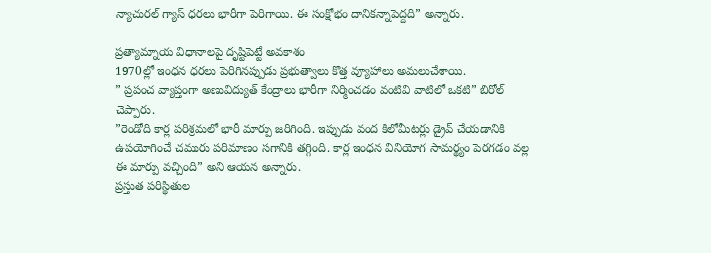న్యాచురల్ గ్యాస్ ధరలు భారీగా పెరిగాయి. ఈ సంక్షోభం దానికన్నాపెద్దది” అన్నారు.

ప్రత్యామ్నాయ విధానాలపై దృష్టిపెట్టే అవకాశం
1970ల్లో ఇంధన ధరలు పెరిగినప్పుడు ప్రభుత్వాలు కొత్త వ్యూహాలు అమలుచేశాయి.
” ప్రపంచ వ్యాప్తంగా అణువిద్యుత్ కేంద్రాలు భారీగా నిర్మించడం వంటివి వాటిలో ఒకటి” బిరోల్ చెప్పారు.
”రెండోది కార్ల పరిశ్రమలో భారీ మార్పు జరిగింది. ఇప్పుడు వంద కిలోమీటర్లు డ్రైవ్ చేయడానికి ఉపయోగించే చమురు పరిమాణం సగానికి తగ్గింది. కార్ల ఇంధన వినియోగ సామర్థ్యం పెరగడం వల్ల ఈ మార్పు వచ్చింది” అని ఆయన అన్నారు.
ప్రస్తుత పరిస్థితుల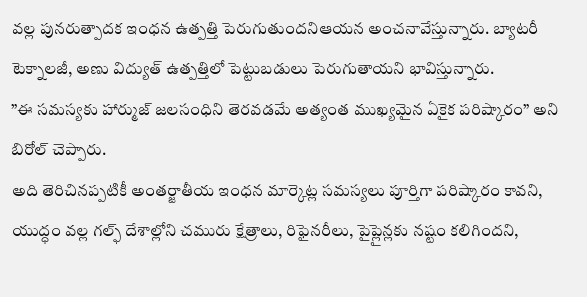వల్ల పునరుత్పాదక ఇంధన ఉత్పత్తి పెరుగుతుందనిఆయన అంచనావేస్తున్నారు. బ్యాటరీ టెక్నాలజీ, అణు విద్యుత్ ఉత్పత్తిలో పెట్టుబడులు పెరుగుతాయని భావిస్తున్నారు.
”ఈ సమస్యకు హార్ముజ్ జలసంధిని తెరవడమే అత్యంత ముఖ్యమైన ఏకైక పరిష్కారం” అని బిరోల్ చెప్పారు.
అది తెరిచినప్పటికీ అంతర్జాతీయ ఇంధన మార్కెట్ల సమస్యలు పూర్తిగా పరిష్కారం కావని, యుద్ధం వల్ల గల్ఫ్ దేశాల్లోని చమురు క్షేత్రాలు, రిఫైనరీలు, పైప్లైన్లకు నష్టం కలిగిందని,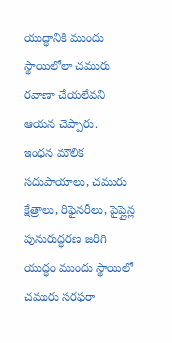యుద్ధానికి ముందు స్థాయిలోలా చమురు రవాణా చేయలేవని ఆయన చెప్పారు.
ఇంధన మౌలిక సదుపాయాలు, చమురు క్షేత్రాలు, రిఫైనరీలు, పైప్లైన్ల పునురుద్ధరణ జరిగి యుద్ధం ముందు స్థాయిలో చమురు సరఫరా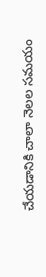చేయడానికి చాలా నెలల సమయం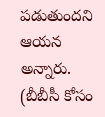పడుతుందని ఆయన అన్నారు.
(బీబీసీ కోసం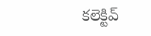కలెక్టివ్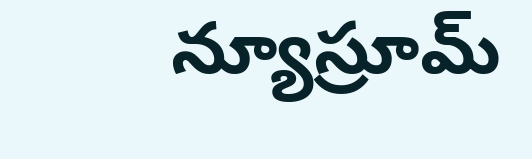న్యూస్రూమ్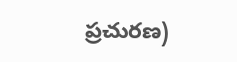ప్రచురణ)